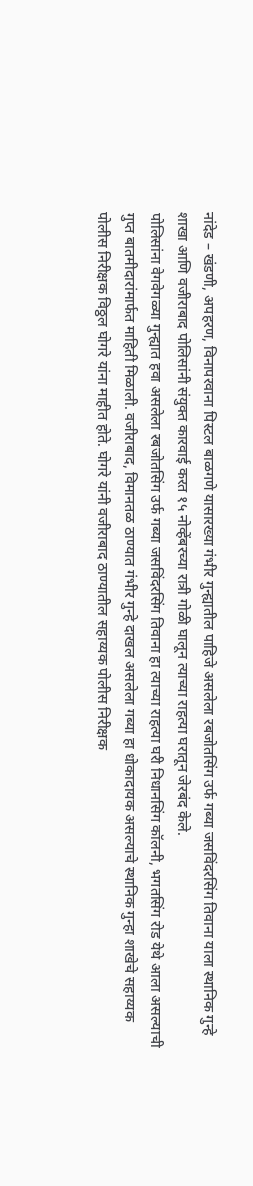नांदेड – खंडणी, अपहरण, विनापरवाना पिस्टल बाळगणे यासारख्या गंभीर गुन्ह्यातील पाहिजे असलेला रबजोतसिंग उर्फ गब्या जसविंदरसिंग तिवाना याला स्थानिक गुन्हे शाखा आणि वजीराबाद पोलिसांनी संयुक्त कारवाई करत १५ नोव्हेंबरच्या रात्री गोळी घालून त्याच्या राहत्या घरातून जेरबंद केले.
पोलिसांना वेगवेगळ्या गुन्ह्यात हवा असलेला रबजोतसिंग उर्फ गब्या जसविंदरसिंग तिवाना हा त्याच्या राहत्या घरी निधानसिंग कॉलनी, भगतसिंग रोड येथे आला असल्याची गुप्त बातमीदारांमार्फत माहिती मिळाली. वजीराबाद, विमानतळ ठाण्यात गंभीर गुन्हे दाखल असलेला गब्या हा धोकादायक असल्याचे स्थानिक गुन्हा शाखेचे सहाय्यक पोलीस निरीक्षक विठ्ठल घोगरे यांना माहीत होते. घोगरे यांनी वजीराबाद ठाण्यातील सहाय्यक पोलीस निरीक्षक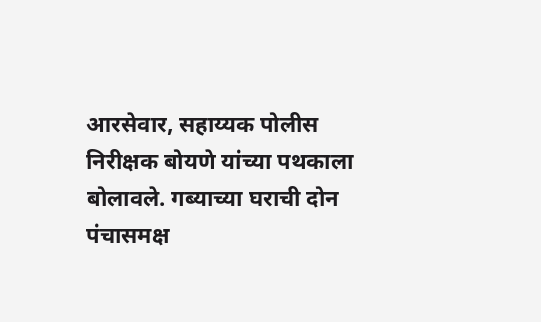आरसेवार, सहाय्यक पोलीस निरीक्षक बोयणे यांच्या पथकाला बोलावले. गब्याच्या घराची दोन पंचासमक्ष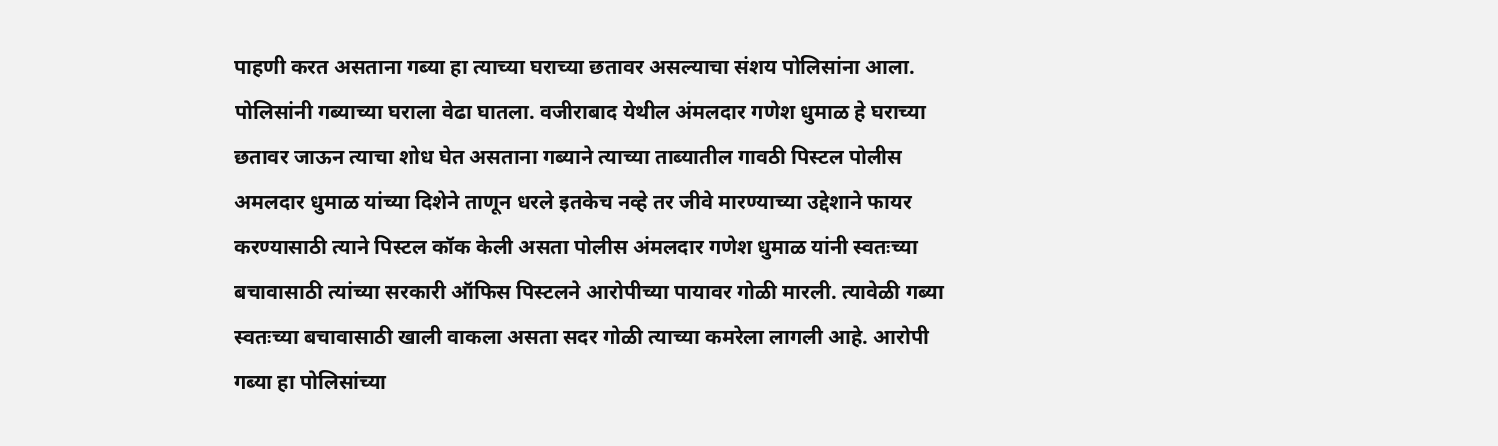पाहणी करत असताना गब्या हा त्याच्या घराच्या छतावर असल्याचा संशय पोलिसांना आला. पोलिसांनी गब्याच्या घराला वेढा घातला. वजीराबाद येथील अंमलदार गणेश धुमाळ हे घराच्या छतावर जाऊन त्याचा शोध घेत असताना गब्याने त्याच्या ताब्यातील गावठी पिस्टल पोलीस अमलदार धुमाळ यांच्या दिशेने ताणून धरले इतकेच नव्हे तर जीवे मारण्याच्या उद्देशाने फायर करण्यासाठी त्याने पिस्टल कॉक केली असता पोलीस अंमलदार गणेश धुमाळ यांनी स्वतःच्या बचावासाठी त्यांच्या सरकारी ऑफिस पिस्टलने आरोपीच्या पायावर गोळी मारली. त्यावेळी गब्या स्वतःच्या बचावासाठी खाली वाकला असता सदर गोळी त्याच्या कमरेला लागली आहे. आरोपी गब्या हा पोलिसांच्या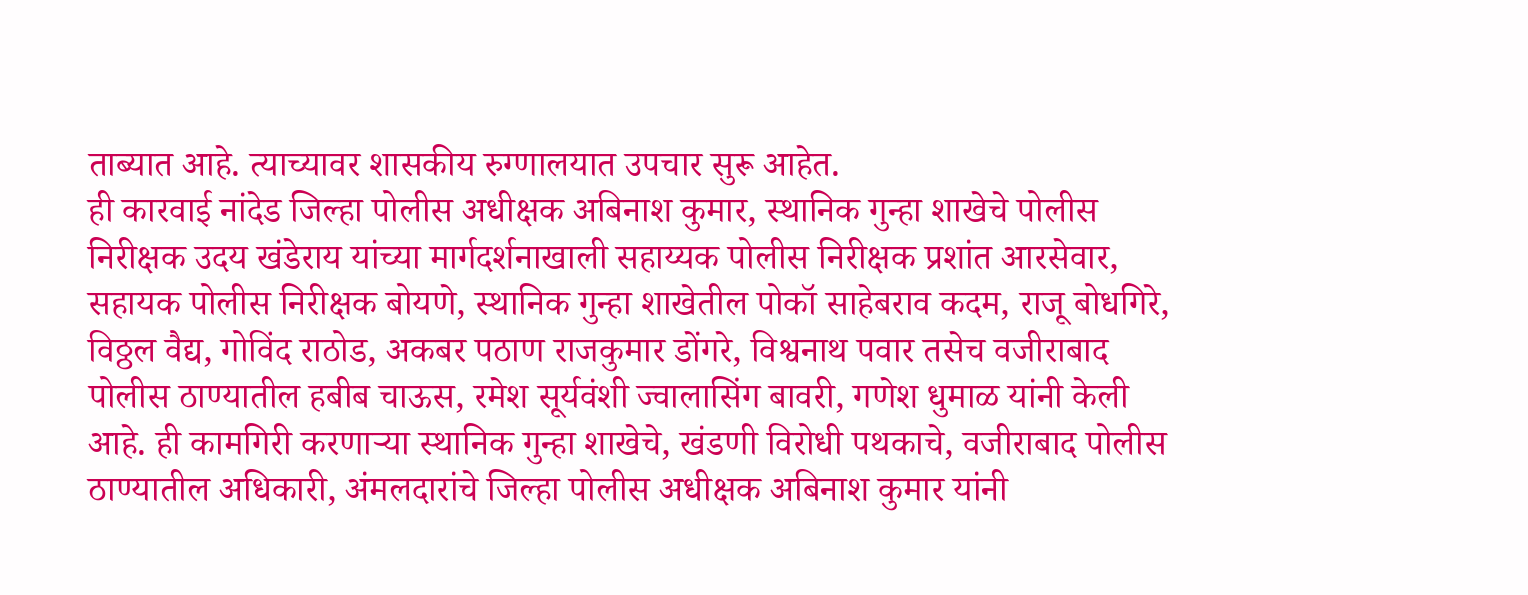ताब्यात आहे. त्याच्यावर शासकीय रुग्णालयात उपचार सुरू आहेत.
ही कारवाई नांदेड जिल्हा पोलीस अधीक्षक अबिनाश कुमार, स्थानिक गुन्हा शाखेचे पोलीस निरीक्षक उदय खंडेराय यांच्या मार्गदर्शनाखाली सहाय्यक पोलीस निरीक्षक प्रशांत आरसेवार, सहायक पोलीस निरीक्षक बोयणे, स्थानिक गुन्हा शाखेतील पोकॉ साहेबराव कदम, राजू बोधगिरे, विठ्ठल वैद्य, गोविंद राठोड, अकबर पठाण राजकुमार डोंगरे, विश्वनाथ पवार तसेच वजीराबाद पोलीस ठाण्यातील हबीब चाऊस, रमेश सूर्यवंशी ज्वालासिंग बावरी, गणेश धुमाळ यांनी केली आहे. ही कामगिरी करणाऱ्या स्थानिक गुन्हा शाखेचे, खंडणी विरोधी पथकाचे, वजीराबाद पोलीस ठाण्यातील अधिकारी, अंमलदारांचे जिल्हा पोलीस अधीक्षक अबिनाश कुमार यांनी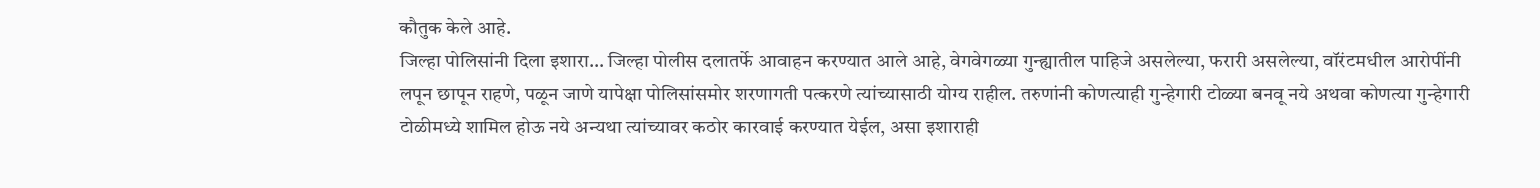कौतुक केले आहे.
जिल्हा पोलिसांनी दिला इशारा… जिल्हा पोलीस दलातर्फे आवाहन करण्यात आले आहे, वेगवेगळ्या गुन्ह्यातील पाहिजे असलेल्या, फरारी असलेल्या, वॉरंटमधील आरोपींनी लपून छापून राहणे, पळून जाणे यापेक्षा पोलिसांसमोर शरणागती पत्करणे त्यांच्यासाठी योग्य राहील. तरुणांनी कोणत्याही गुन्हेगारी टोळ्या बनवू नये अथवा कोणत्या गुन्हेगारी टोळीमध्ये शामिल होऊ नये अन्यथा त्यांच्यावर कठोर कारवाई करण्यात येईल, असा इशाराही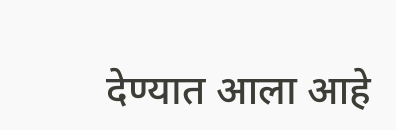देण्यात आला आहे